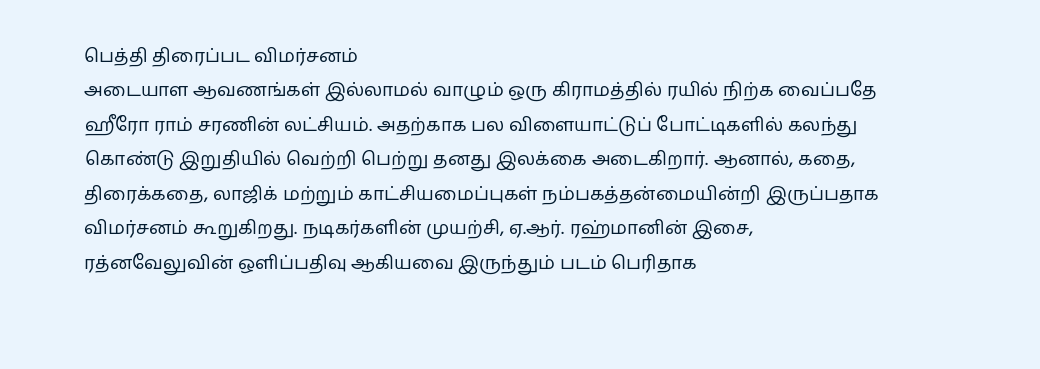பெத்தி திரைப்பட விமர்சனம்
அடையாள ஆவணங்கள் இல்லாமல் வாழும் ஒரு கிராமத்தில் ரயில் நிற்க வைப்பதே ஹீரோ ராம் சரணின் லட்சியம். அதற்காக பல விளையாட்டுப் போட்டிகளில் கலந்து கொண்டு இறுதியில் வெற்றி பெற்று தனது இலக்கை அடைகிறார். ஆனால், கதை, திரைக்கதை, லாஜிக் மற்றும் காட்சியமைப்புகள் நம்பகத்தன்மையின்றி இருப்பதாக விமர்சனம் கூறுகிறது. நடிகர்களின் முயற்சி, ஏ.ஆர். ரஹ்மானின் இசை, ரத்னவேலுவின் ஒளிப்பதிவு ஆகியவை இருந்தும் படம் பெரிதாக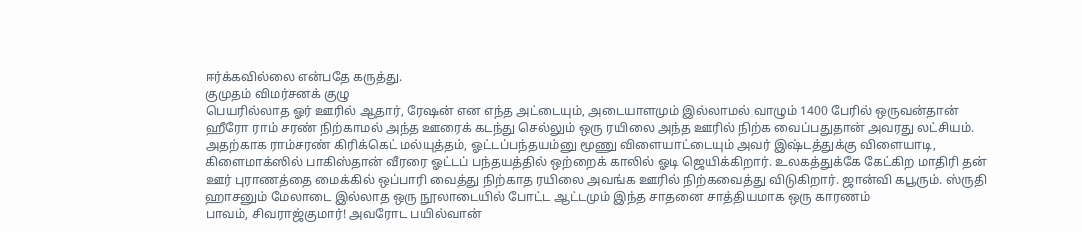ஈர்க்கவில்லை என்பதே கருத்து.
குமுதம் விமர்சனக் குழு
பெயரில்லாத ஓர் ஊரில் ஆதார், ரேஷன் என எந்த அட்டையும், அடையாளமும் இல்லாமல் வாழும் 1400 பேரில் ஒருவன்தான் ஹீரோ ராம் சரண் நிற்காமல் அந்த ஊரைக் கடந்து செல்லும் ஒரு ரயிலை அந்த ஊரில் நிற்க வைப்பதுதான் அவரது லட்சியம்.
அதற்காக ராம்சரண் கிரிக்கெட் மல்யுத்தம், ஓட்டப்பந்தயம்னு மூணு விளையாட்டையும் அவர் இஷ்டத்துக்கு விளையாடி, கிளைமாக்ஸில் பாகிஸ்தான் வீரரை ஓட்டப் பந்தயத்தில் ஒற்றைக் காலில் ஓடி ஜெயிக்கிறார். உலகத்துக்கே கேட்கிற மாதிரி தன் ஊர் புராணத்தை மைக்கில் ஒப்பாரி வைத்து நிற்காத ரயிலை அவங்க ஊரில் நிற்கவைத்து விடுகிறார். ஜான்வி கபூரும். ஸ்ருதி ஹாசனும் மேலாடை இல்லாத ஒரு நூலாடையில் போட்ட ஆட்டமும் இந்த சாதனை சாத்தியமாக ஒரு காரணம்
பாவம், சிவராஜ்குமார்! அவரோட பயில்வான்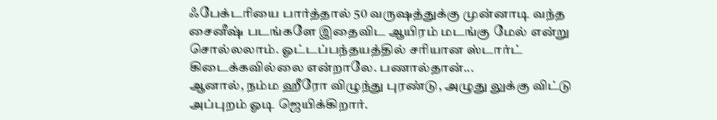ஃபேக்டரியை பார்த்தால் 50 வருஷத்துக்கு முன்னாடி வந்த சைனீஷ் படங்களே இதைவிட ஆயிரம் மடங்கு மேல் என்று சொல்லலாம். ஓட்டப்பந்தயத்தில் சரியான ஸ்டார்ட் கிடைக்கவில்லை என்றாலே. பணால்தான்...
ஆனால், நம்ம ஹீரோ விழுந்து புரண்டு, அழுது லுக்கு விட்டு அப்புறம் ஓடி ஜெயிக்கிறார்.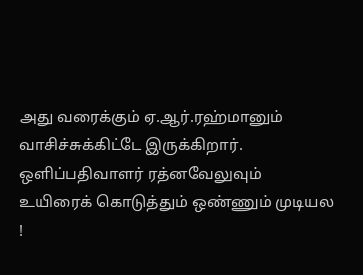அது வரைக்கும் ஏ.ஆர்.ரஹ்மானும் வாசிச்சுக்கிட்டே இருக்கிறார். ஒளிப்பதிவாளர் ரத்னவேலுவும் உயிரைக் கொடுத்தும் ஒண்ணும் முடியல !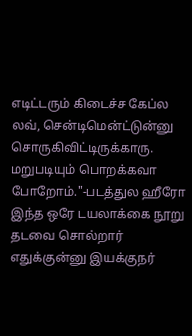எடிட்டரும் கிடைச்ச கேப்ல லவ், சென்டிமென்ட்டுன்னு சொருகிவிட்டிருக்காரு.
மறுபடியும் பொறக்கவா போறோம்."-படத்துல ஹீரோ இந்த ஒரே டயலாக்கை நூறு தடவை சொல்றார் எதுக்குன்னு இயக்குநர்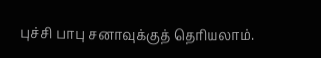புச்சி பாபு சனாவுக்குத் தெரியலாம்.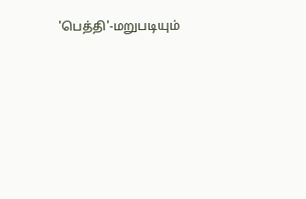'பெத்தி'-மறுபடியும்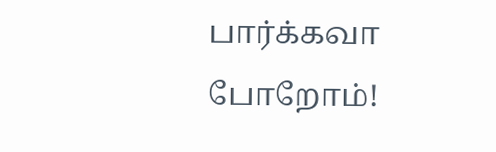பார்க்கவா போறோம்!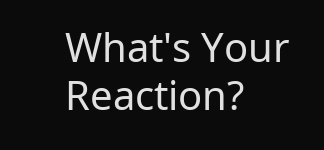What's Your Reaction?